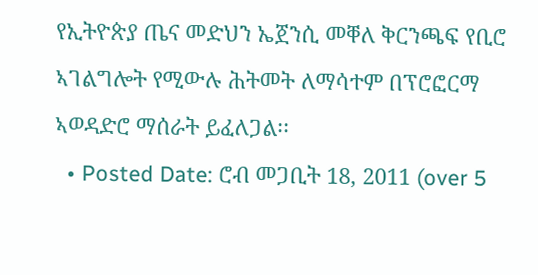የኢትዮጵያ ጤና መድህን ኤጀንሲ መቐለ ቅርንጫፍ የቢሮ ኣገልግሎት የሚውሉ ሕትመት ለማሳተም በፕሮፎርማ ኣወዳድሮ ማሰራት ይፈለጋል፡፡
  • Posted Date: ሮብ መጋቢት 18, 2011 (over 5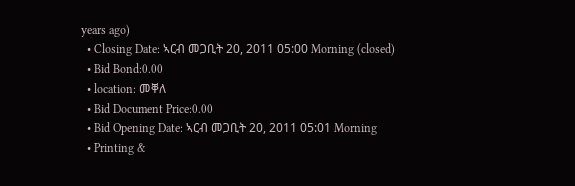years ago)
  • Closing Date: ኣርብ መጋቢት 20, 2011 05:00 Morning (closed)
  • Bid Bond:0.00
  • location: መቐለ
  • Bid Document Price:0.00
  • Bid Opening Date: ኣርብ መጋቢት 20, 2011 05:01 Morning
  • Printing &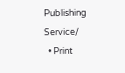Publishing Service/
  • Print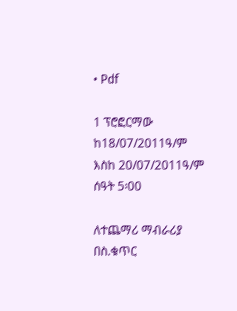• Pdf

1 ፕሮፎርማው ከ18/07/2011ዓ/ም እስከ 20/07/2011ዓ/ም ሰዓት 5፡00

ለተጨማሪ ማብራሪያ በስ.ቁጥር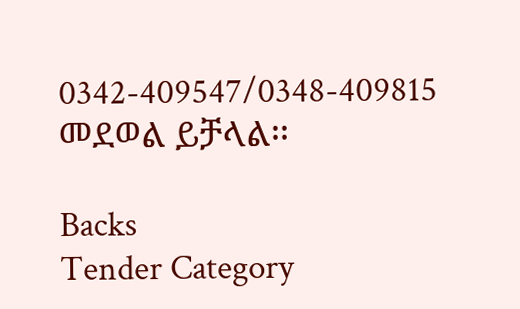0342-409547/0348-409815 መደወል ይቻላል፡፡

Backs
Tender Category